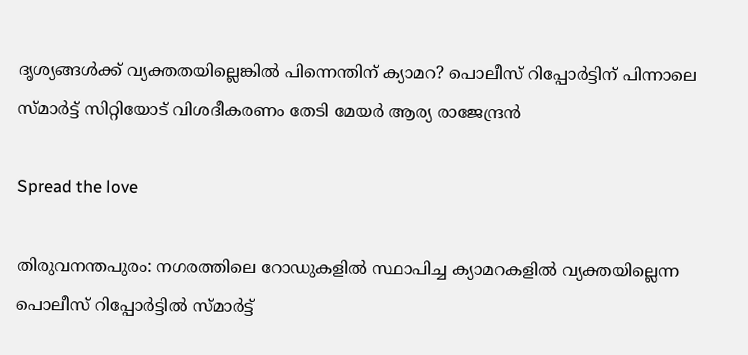ദൃശ്യങ്ങൾക്ക് വ്യക്തതയില്ലെങ്കിൽ പിന്നെന്തിന് ക്യാമറ? പൊലീസ് റിപ്പോർട്ടിന് പിന്നാലെ സ്മാര്‍ട്ട് സിറ്റിയോട് വിശദീകരണം തേടി മേയർ ആര്യ രാജേന്ദ്രൻ

Spread the love

തിരുവനന്തപുരം: നഗരത്തിലെ റോഡുകളിൽ സ്ഥാപിച്ച ക്യാമറകളിൽ വ്യക്തയില്ലെന്ന പൊലീസ് റിപ്പോർട്ടിൽ സ്മാര്‍ട്ട്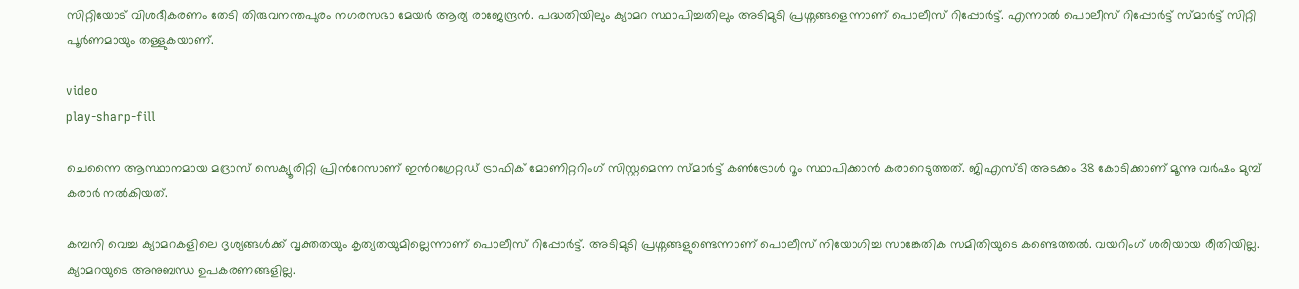സിറ്റിയോട് വിശദീകരണം തേടി തിരുവനന്തപുരം നഗരസഭാ മേയർ ആര്യ രാജേന്ദ്രൻ. പദ്ധതിയിലും ക്യാമറ സ്ഥാപിച്ചതിലും അടിമുടി പ്രശ്നങ്ങളെന്നാണ് പൊലീസ് റിപ്പോർട്ട്. എന്നാൽ പൊലീസ് റിപ്പോർട്ട് സ്മാർട്ട് സിറ്റി പൂർണമായും തള്ളുകയാണ്.

video
play-sharp-fill

ചെന്നൈ ആസ്ഥാനമായ മദ്രാസ് സെക്യൂരിറ്റി പ്രിൻറേസാണ് ഇൻറഗ്രേറ്റഡ് ട്രാഫിക് മോണിറ്ററിംഗ് സിസ്റ്റമെന്ന സ്മാർട്ട് കണ്‍ട്രോള്‍ റൂം സ്ഥാപിക്കാൻ കരാറെടുത്തത്. ജിഎസ്ടി അടക്കം 38 കോടിക്കാണ് മൂന്നു വര്‍ഷം മുമ്പ് കരാര്‍ നൽകിയത്.

കമ്പനി വെച്ച ക്യാമറകളിലെ ദൃശ്യങ്ങള്‍ക്ക് വൃക്തതയും കൃത്യതയുമില്ലെന്നാണ് പൊലീസ് റിപ്പോർട്ട്. അടിമുടി പ്രശ്നങ്ങളുണ്ടെന്നാണ് പൊലീസ് നിയോഗിച്ച സാങ്കേതിക സമിതിയുടെ കണ്ടെത്തൽ. വയറിംഗ് ശരിയായ രീതിയില്ല. ക്യാമറയുടെ അനുബന്ധ ഉപകരണങ്ങളില്ല.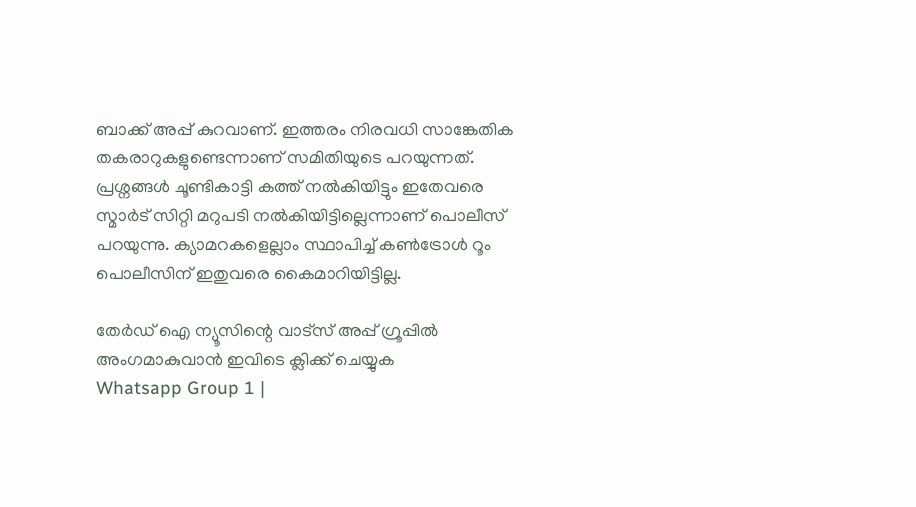ബാക്ക് അപ്പ് കുറവാണ്. ഇത്തരം നിരവധി സാങ്കേതിക തകരാറുകളുണ്ടെന്നാണ് സമിതിയുടെ പറയുന്നത്. പ്രശ്നങ്ങള്‍ ചൂണ്ടികാട്ടി കത്ത് നൽകിയിട്ടും ഇതേവരെ സ്മാര്‍ട് സിറ്റി മറുപടി നൽകിയിട്ടില്ലെന്നാണ് പൊലീസ് പറയുന്നു. ക്യാമറകളെല്ലാം സ്ഥാപിച്ച് കണ്‍ട്രോള്‍ റൂം പൊലീസിന് ഇതുവരെ കൈമാറിയിട്ടില്ല.

തേർഡ് ഐ ന്യൂസിന്റെ വാട്സ് അപ്പ് ഗ്രൂപ്പിൽ അംഗമാകുവാൻ ഇവിടെ ക്ലിക്ക് ചെയ്യുക
Whatsapp Group 1 |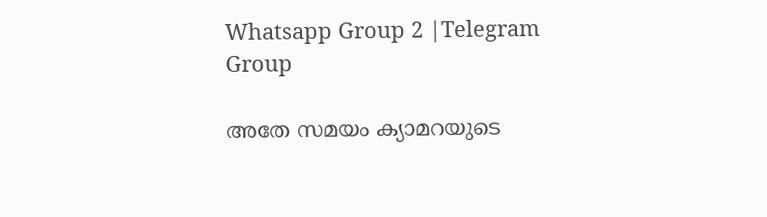Whatsapp Group 2 |Telegram Group

അതേ സമയം ക്യാമറയുടെ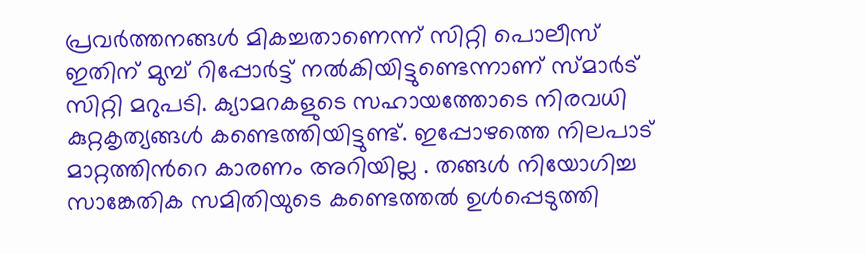പ്രവർത്തനങ്ങള്‍ മികച്ചതാണെന്ന് സിറ്റി പൊലീസ് ഇതിന് മുമ്പ് റിപ്പോർട്ട് നൽകിയിട്ടുണ്ടെന്നാണ് സ്മാര്‍ട് സിറ്റി മറുപടി. ക്യാമറകളുടെ സഹായത്തോടെ നിരവധി കുറ്റകൃത്യങ്ങള്‍ കണ്ടെത്തിയിട്ടുണ്ട്. ഇപ്പോഴത്തെ നിലപാട് മാറ്റത്തിന്‍റെ കാരണം അറിയില്ല . തങ്ങള്‍ നിയോഗിച്ച സാങ്കേതിക സമിതിയുടെ കണ്ടെത്തൽ ഉള്‍പ്പെടുത്തി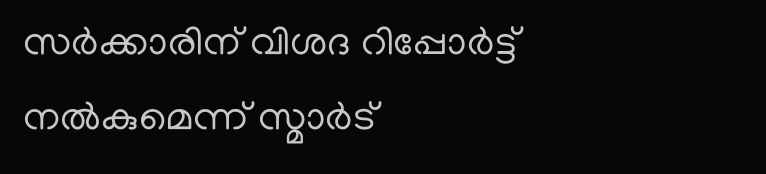സര്‍ക്കാരിന് വിശദ റിപ്പോര്‍ട്ട് നൽകുമെന്ന് സ്മാര്‍ട്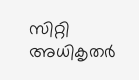സിറ്റി അധികൃതര്‍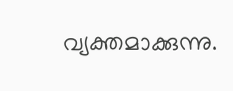വ്യക്തമാക്കുന്നു.